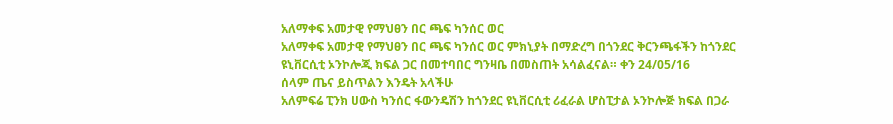አለማቀፍ አመታዊ የማህፀን በር ጫፍ ካንሰር ወር
አለማቀፍ አመታዊ የማህፀን በር ጫፍ ካንሰር ወር ምክኒያት በማድረግ በጎንደር ቅርንጫፋችን ከጎንደር ዩኒቨርሲቲ ኦንኮሎጂ ክፍል ጋር በመተባበር ግንዛቤ በመስጠት አሳልፈናል። ቀን 24/05/16
ሰላም ጤና ይስጥልን እንዴት አላችሁ
አለምፍሬ ፒንክ ሀውስ ካንሰር ፋውንዴሽን ከጎንደር ዩኒቨርሲቲ ሪፈራል ሆስፒታል ኦንኮሎጅ ክፍል በጋራ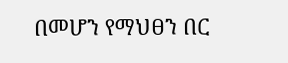በመሆን የማህፀን በር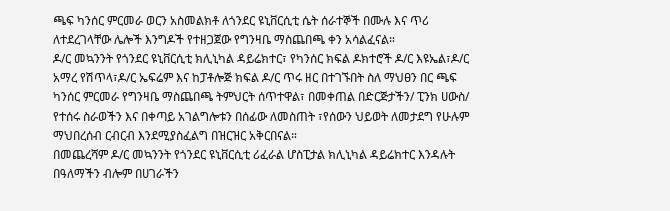ጫፍ ካንሰር ምርመራ ወርን አስመልክቶ ለጎንደር ዩኒቨርሲቲ ሴት ሰራተኞች በሙሉ እና ጥሪ ለተደረገላቸው ሌሎች እንግዶች የተዘጋጀው የግንዛቤ ማስጨበጫ ቀን አሳልፈናል።
ዶ/ር መኳንንት የጎንደር ዩኒቨርሲቲ ክሊኒካል ዳይሬክተር፣ የካንሰር ክፍል ዶክተሮች ዶ/ር እዩኤል፣ዶ/ር አማረ የሽጥላ፣ዶ/ር ኤፍሬም እና ከፓቶሎጅ ክፍል ዶ/ር ጥሩ ዘር በተገኙበት ስለ ማህፀን በር ጫፍ ካንሰር ምርመራ የግንዛቤ ማስጨበጫ ትምህርት ሰጥተዋል፣ በመቀጠል በድርጅታችን/ ፒንክ ሀውስ/ የተሰሩ ስራወችን እና በቀጣይ አገልግሎቱን በሰፊው ለመስጠት ፣የሰውን ህይወት ለመታደግ የሁሉም ማህበረሰብ ርብርብ እንደሚያስፈልግ በዝርዝር አቅርበናል።
በመጨረሻም ዶ/ር መኳንንት የጎንደር ዩኒቨርሲቲ ሪፈራል ሆስፒታል ክሊኒካል ዳይሬክተር እንዳሉት በዓለማችን ብሎም በሀገራችን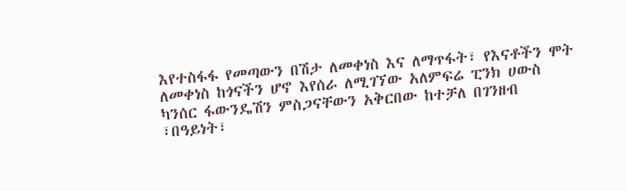እየተስፋፋ የመጣውን በሽታ ለመቀነስ እና ለማጥፋት፣ የእናቶችን ሞት ለመቀነስ ከጎናችን ሆኖ እየሰራ ለሚገኘው አለምፍሬ ፒንክ ሀውስ ካንሰር ፋውንዴሽን ምስጋናቸውን አቅርበው ከተቻለ በገንዘብ ፣በዓይነት፣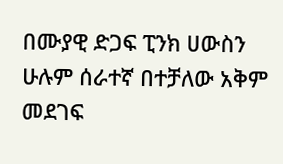በሙያዊ ድጋፍ ፒንክ ሀውስን ሁሉም ሰራተኛ በተቻለው አቅም መደገፍ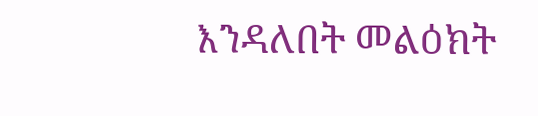እንዳለበት መልዕክት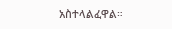አስተላልፈዋል።